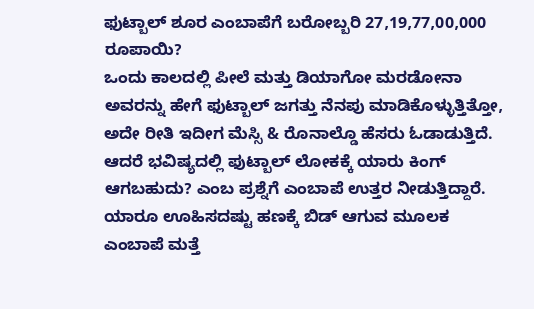ಫುಟ್ಬಾಲ್ ಶೂರ ಎಂಬಾಪೆಗೆ ಬರೋಬ್ಬರಿ 27,19,77,00,000 ರೂಪಾಯಿ?
ಒಂದು ಕಾಲದಲ್ಲಿ ಪೀಲೆ ಮತ್ತು ಡಿಯಾಗೋ ಮರಡೋನಾ ಅವರನ್ನು ಹೇಗೆ ಫುಟ್ಬಾಲ್ ಜಗತ್ತು ನೆನಪು ಮಾಡಿಕೊಳ್ಳುತ್ತಿತ್ತೋ, ಅದೇ ರೀತಿ ಇದೀಗ ಮೆಸ್ಸಿ & ರೊನಾಲ್ಡೊ ಹೆಸರು ಓಡಾಡುತ್ತಿದೆ. ಆದರೆ ಭವಿಷ್ಯದಲ್ಲಿ ಫುಟ್ಬಾಲ್ ಲೋಕಕ್ಕೆ ಯಾರು ಕಿಂಗ್ ಆಗಬಹುದು? ಎಂಬ ಪ್ರಶ್ನೆಗೆ ಎಂಬಾಪೆ ಉತ್ತರ ನೀಡುತ್ತಿದ್ದಾರೆ. ಯಾರೂ ಊಹಿಸದಷ್ಟು ಹಣಕ್ಕೆ ಬಿಡ್ ಆಗುವ ಮೂಲಕ ಎಂಬಾಪೆ ಮತ್ತೆ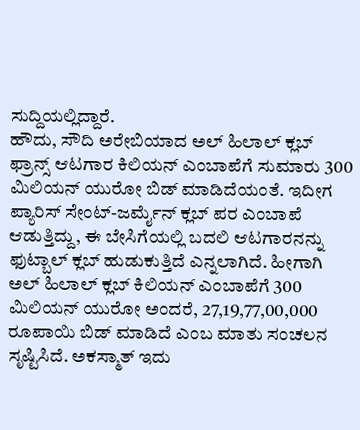ಸುದ್ದಿಯಲ್ಲಿದ್ದಾರೆ.
ಹೌದು, ಸೌದಿ ಅರೇಬಿಯಾದ ಅಲ್ ಹಿಲಾಲ್ ಕ್ಲಬ್ ಫ್ರಾನ್ಸ್ ಆಟಗಾರ ಕಿಲಿಯನ್ ಎಂಬಾಪೆಗೆ ಸುಮಾರು 300 ಮಿಲಿಯನ್ ಯುರೋ ಬಿಡ್ ಮಾಡಿದೆಯಂತೆ. ಇದೀಗ ಪ್ಯಾರಿಸ್ ಸೇಂಟ್-ಜರ್ಮೈನ್ ಕ್ಲಬ್ ಪರ ಎಂಬಾಪೆ ಆಡುತ್ತಿದ್ದು, ಈ ಬೇಸಿಗೆಯಲ್ಲಿ ಬದಲಿ ಆಟಗಾರನನ್ನು ಫುಟ್ಬಾಲ್ ಕ್ಲಬ್ ಹುಡುಕುತ್ತಿದೆ ಎನ್ನಲಾಗಿದೆ. ಹೀಗಾಗಿ ಅಲ್ ಹಿಲಾಲ್ ಕ್ಲಬ್ ಕಿಲಿಯನ್ ಎಂಬಾಪೆಗೆ 300 ಮಿಲಿಯನ್ ಯುರೋ ಅಂದರೆ, 27,19,77,00,000 ರೂಪಾಯಿ ಬಿಡ್ ಮಾಡಿದೆ ಎಂಬ ಮಾತು ಸಂಚಲನ ಸೃಷ್ಟಿಸಿದೆ. ಅಕಸ್ಮಾತ್ ಇದು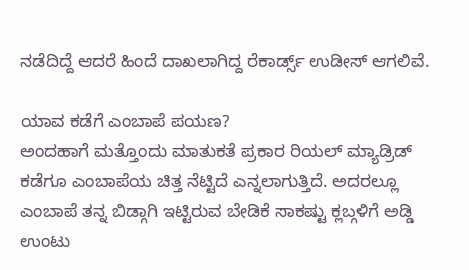ನಡೆದಿದ್ದೆ ಆದರೆ ಹಿಂದೆ ದಾಖಲಾಗಿದ್ದ ರೆಕಾರ್ಡ್ಸ್ ಉಡೀಸ್ ಆಗಲಿವೆ.

ಯಾವ ಕಡೆಗೆ ಎಂಬಾಪೆ ಪಯಣ?
ಅಂದಹಾಗೆ ಮತ್ತೊಂದು ಮಾತುಕತೆ ಪ್ರಕಾರ ರಿಯಲ್ ಮ್ಯಾಡ್ರಿಡ್ ಕಡೆಗೂ ಎಂಬಾಪೆಯ ಚಿತ್ತ ನೆಟ್ಟಿದೆ ಎನ್ನಲಾಗುತ್ತಿದೆ. ಅದರಲ್ಲೂ ಎಂಬಾಪೆ ತನ್ನ ಬಿಡ್ಗಾಗಿ ಇಟ್ಟಿರುವ ಬೇಡಿಕೆ ಸಾಕಷ್ಟು ಕ್ಲಬ್ಗಳಿಗೆ ಅಡ್ಡಿ ಉಂಟು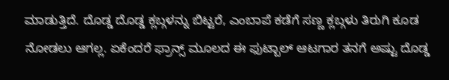ಮಾಡುತ್ತಿದೆ. ದೊಡ್ಡ ದೊಡ್ಡ ಕ್ಲಬ್ಗಳನ್ನು ಬಿಟ್ಟರೆ, ಎಂಬಾಪೆ ಕಡೆಗೆ ಸಣ್ಣ ಕ್ಲಬ್ಗಳು ತಿರುಗಿ ಕೂಡ ನೋಡಲು ಆಗಲ್ಲ. ಏಕೆಂದರೆ ಫ್ರಾನ್ಸ್ ಮೂಲದ ಈ ಫುಟ್ಬಾಲ್ ಆಟಗಾರ ತನಗೆ ಅಷ್ಟು ದೊಡ್ಡ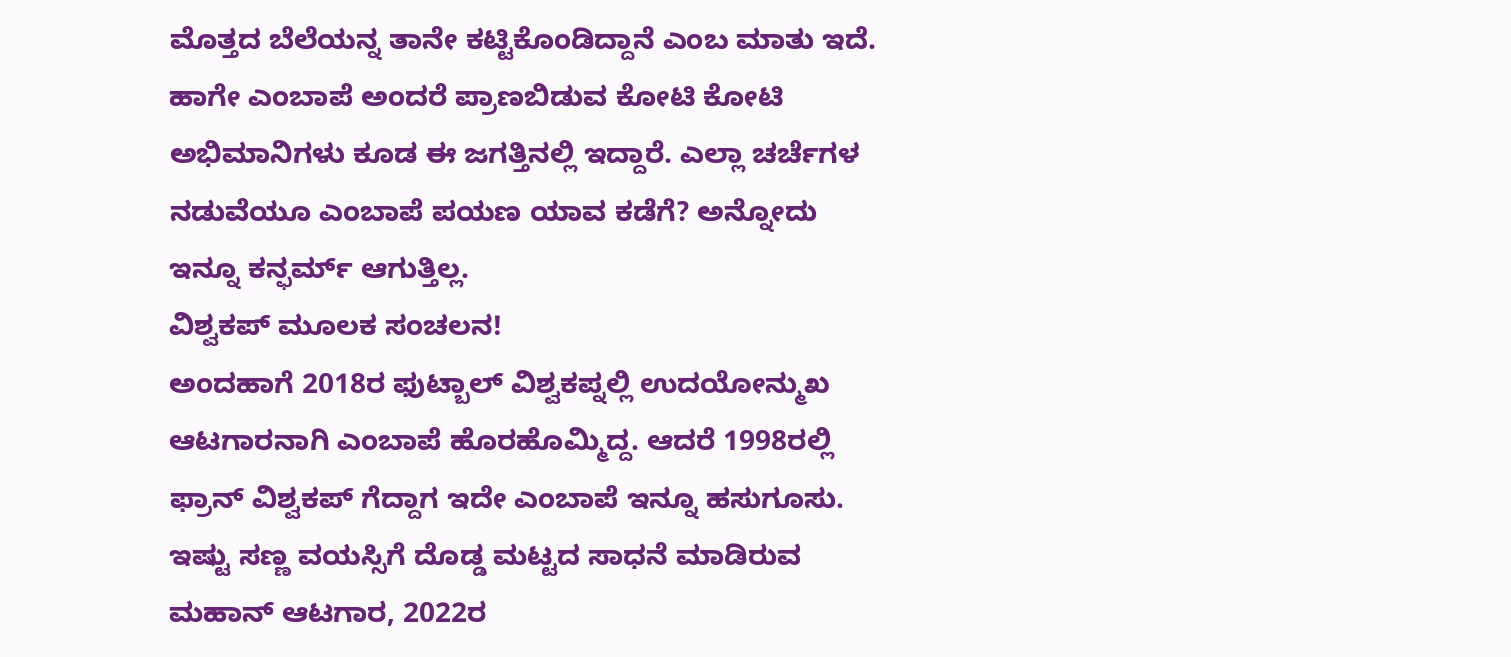ಮೊತ್ತದ ಬೆಲೆಯನ್ನ ತಾನೇ ಕಟ್ಟಿಕೊಂಡಿದ್ದಾನೆ ಎಂಬ ಮಾತು ಇದೆ. ಹಾಗೇ ಎಂಬಾಪೆ ಅಂದರೆ ಪ್ರಾಣಬಿಡುವ ಕೋಟಿ ಕೋಟಿ ಅಭಿಮಾನಿಗಳು ಕೂಡ ಈ ಜಗತ್ತಿನಲ್ಲಿ ಇದ್ದಾರೆ. ಎಲ್ಲಾ ಚರ್ಚೆಗಳ ನಡುವೆಯೂ ಎಂಬಾಪೆ ಪಯಣ ಯಾವ ಕಡೆಗೆ? ಅನ್ನೋದು ಇನ್ನೂ ಕನ್ಫರ್ಮ್ ಆಗುತ್ತಿಲ್ಲ.
ವಿಶ್ವಕಪ್ ಮೂಲಕ ಸಂಚಲನ!
ಅಂದಹಾಗೆ 2018ರ ಫುಟ್ಬಾಲ್ ವಿಶ್ವಕಪ್ನಲ್ಲಿ ಉದಯೋನ್ಮುಖ ಆಟಗಾರನಾಗಿ ಎಂಬಾಪೆ ಹೊರಹೊಮ್ಮಿದ್ದ. ಆದರೆ 1998ರಲ್ಲಿ ಫ್ರಾನ್ ವಿಶ್ವಕಪ್ ಗೆದ್ದಾಗ ಇದೇ ಎಂಬಾಪೆ ಇನ್ನೂ ಹಸುಗೂಸು. ಇಷ್ಟು ಸಣ್ಣ ವಯಸ್ಸಿಗೆ ದೊಡ್ಡ ಮಟ್ಟದ ಸಾಧನೆ ಮಾಡಿರುವ ಮಹಾನ್ ಆಟಗಾರ, 2022ರ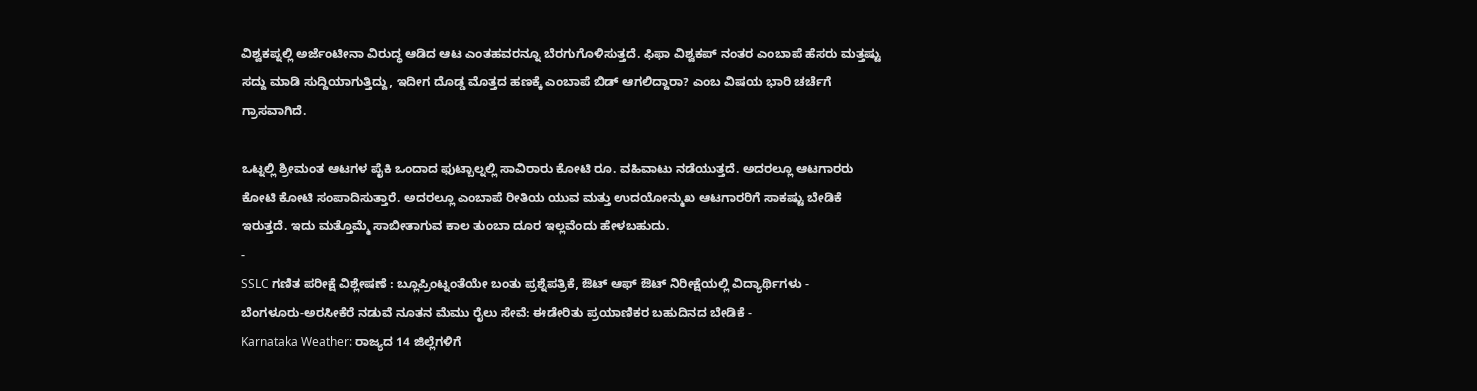ವಿಶ್ವಕಪ್ನಲ್ಲಿ ಅರ್ಜೆಂಟೀನಾ ವಿರುದ್ಧ ಆಡಿದ ಆಟ ಎಂತಹವರನ್ನೂ ಬೆರಗುಗೊಳಿಸುತ್ತದೆ. ಫಿಫಾ ವಿಶ್ವಕಪ್ ನಂತರ ಎಂಬಾಪೆ ಹೆಸರು ಮತ್ತಷ್ಟು ಸದ್ದು ಮಾಡಿ ಸುದ್ದಿಯಾಗುತ್ತಿದ್ದು, ಇದೀಗ ದೊಡ್ಡ ಮೊತ್ತದ ಹಣಕ್ಕೆ ಎಂಬಾಪೆ ಬಿಡ್ ಆಗಲಿದ್ದಾರಾ? ಎಂಬ ವಿಷಯ ಭಾರಿ ಚರ್ಚೆಗೆ ಗ್ರಾಸವಾಗಿದೆ.

ಒಟ್ನಲ್ಲಿ ಶ್ರೀಮಂತ ಆಟಗಳ ಪೈಕಿ ಒಂದಾದ ಫುಟ್ಬಾಲ್ನಲ್ಲಿ ಸಾವಿರಾರು ಕೋಟಿ ರೂ. ವಹಿವಾಟು ನಡೆಯುತ್ತದೆ. ಅದರಲ್ಲೂ ಆಟಗಾರರು ಕೋಟಿ ಕೋಟಿ ಸಂಪಾದಿಸುತ್ತಾರೆ. ಅದರಲ್ಲೂ ಎಂಬಾಪೆ ರೀತಿಯ ಯುವ ಮತ್ತು ಉದಯೋನ್ಮುಖ ಆಟಗಾರರಿಗೆ ಸಾಕಷ್ಟು ಬೇಡಿಕೆ ಇರುತ್ತದೆ. ಇದು ಮತ್ತೊಮ್ಮೆ ಸಾಬೀತಾಗುವ ಕಾಲ ತುಂಬಾ ದೂರ ಇಲ್ಲವೆಂದು ಹೇಳಬಹುದು.
-
SSLC ಗಣಿತ ಪರೀಕ್ಷೆ ವಿಶ್ಲೇಷಣೆ : ಬ್ಲೂಪ್ರಿಂಟ್ನಂತೆಯೇ ಬಂತು ಪ್ರಶ್ನೆಪತ್ರಿಕೆ, ಔಟ್ ಆಫ್ ಔಟ್ ನಿರೀಕ್ಷೆಯಲ್ಲಿ ವಿದ್ಯಾರ್ಥಿಗಳು -
ಬೆಂಗಳೂರು-ಅರಸೀಕೆರೆ ನಡುವೆ ನೂತನ ಮೆಮು ರೈಲು ಸೇವೆ: ಈಡೇರಿತು ಪ್ರಯಾಣಿಕರ ಬಹುದಿನದ ಬೇಡಿಕೆ -
Karnataka Weather: ರಾಜ್ಯದ 14 ಜಿಲ್ಲೆಗಳಿಗೆ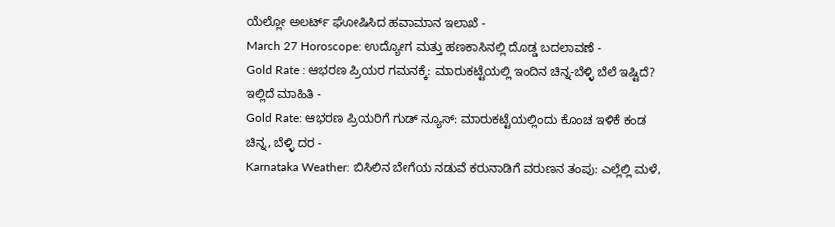ಯೆಲ್ಲೋ ಅಲರ್ಟ್ ಘೋಷಿಸಿದ ಹವಾಮಾನ ಇಲಾಖೆ -
March 27 Horoscope: ಉದ್ಯೋಗ ಮತ್ತು ಹಣಕಾಸಿನಲ್ಲಿ ದೊಡ್ಡ ಬದಲಾವಣೆ -
Gold Rate : ಆಭರಣ ಪ್ರಿಯರ ಗಮನಕ್ಕೆ: ಮಾರುಕಟ್ಟೆಯಲ್ಲಿ ಇಂದಿನ ಚಿನ್ನ-ಬೆಳ್ಳಿ ಬೆಲೆ ಇಷ್ಟಿದೆ? ಇಲ್ಲಿದೆ ಮಾಹಿತಿ -
Gold Rate: ಆಭರಣ ಪ್ರಿಯರಿಗೆ ಗುಡ್ ನ್ಯೂಸ್: ಮಾರುಕಟ್ಟೆಯಲ್ಲಿಂದು ಕೊಂಚ ಇಳಿಕೆ ಕಂಡ ಚಿನ್ನ, ಬೆಳ್ಳಿ ದರ -
Karnataka Weather: ಬಿಸಿಲಿನ ಬೇಗೆಯ ನಡುವೆ ಕರುನಾಡಿಗೆ ವರುಣನ ತಂಪು: ಎಲ್ಲೆಲ್ಲಿ ಮಳೆ,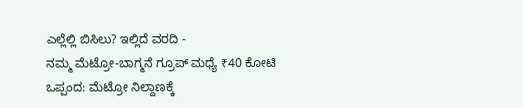ಎಲ್ಲೆಲ್ಲಿ ಬಿಸಿಲು? ಇಲ್ಲಿದೆ ವರದಿ -
ನಮ್ಮ ಮೆಟ್ರೋ-ಬಾಗ್ಮನೆ ಗ್ರೂಪ್ ಮಧ್ಯೆ ₹40 ಕೋಟಿ ಒಪ್ಪಂದ: ಮೆಟ್ರೋ ನಿಲ್ದಾಣಕ್ಕೆ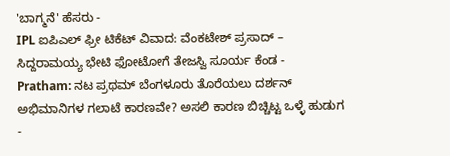'ಬಾಗ್ಮನೆ' ಹೆಸರು -
IPL ಐಪಿಎಲ್ ಫ್ರೀ ಟಿಕೆಟ್ ವಿವಾದ: ವೆಂಕಟೇಶ್ ಪ್ರಸಾದ್ – ಸಿದ್ದರಾಮಯ್ಯ ಭೇಟಿ ಫೋಟೋಗೆ ತೇಜಸ್ವಿ ಸೂರ್ಯ ಕೆಂಡ -
Pratham: ನಟ ಪ್ರಥಮ್ ಬೆಂಗಳೂರು ತೊರೆಯಲು ದರ್ಶನ್ ಅಭಿಮಾನಿಗಳ ಗಲಾಟೆ ಕಾರಣವೇ? ಅಸಲಿ ಕಾರಣ ಬಿಚ್ಚಿಟ್ಟ ಒಳ್ಳೆ ಹುಡುಗ -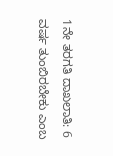1ನೇ ತರಗತಿ ದಾಖಲಾತಿ: 6 ವರ್ಷ ತುಂಬಿರಬೇಕು ಎಂಬ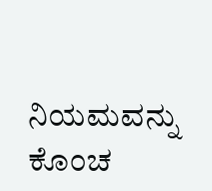ನಿಯಮವನ್ನು ಕೊಂಚ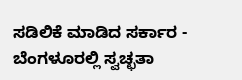ಸಡಿಲಿಕೆ ಮಾಡಿದ ಸರ್ಕಾರ -
ಬೆಂಗಳೂರಲ್ಲಿ ಸ್ವಚ್ಛತಾ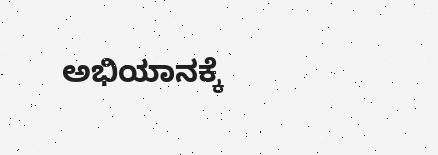ಅಭಿಯಾನಕ್ಕೆ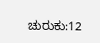ಚುರುಕು:12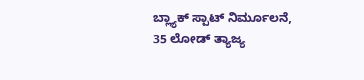ಬ್ಲ್ಯಾಕ್ ಸ್ಪಾಟ್ ನಿರ್ಮೂಲನೆ, 35 ಲೋಡ್ ತ್ಯಾಜ್ಯ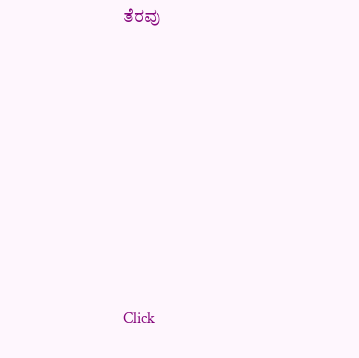ತೆರವು












Click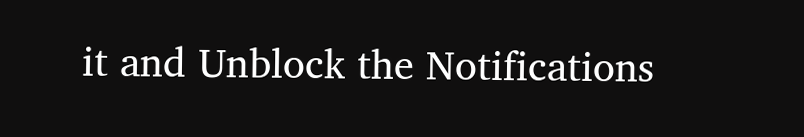it and Unblock the Notifications